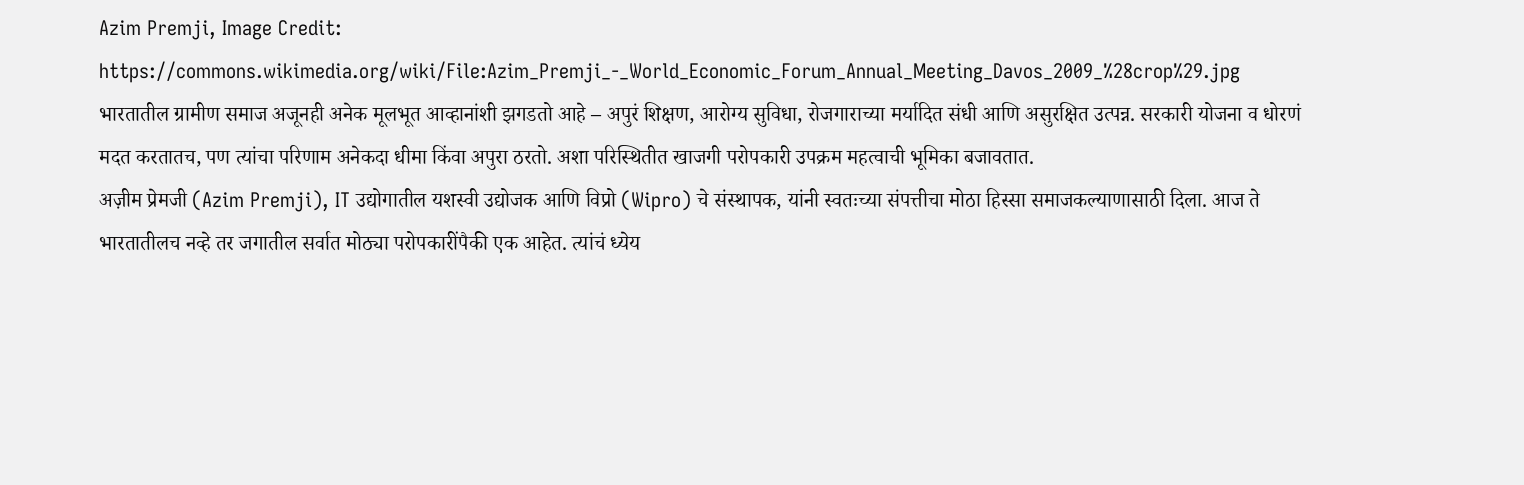Azim Premji, Image Credit: https://commons.wikimedia.org/wiki/File:Azim_Premji_-_World_Economic_Forum_Annual_Meeting_Davos_2009_%28crop%29.jpg
भारतातील ग्रामीण समाज अजूनही अनेक मूलभूत आव्हानांशी झगडतो आहे – अपुरं शिक्षण, आरोग्य सुविधा, रोजगाराच्या मर्यादित संधी आणि असुरक्षित उत्पन्न. सरकारी योजना व धोरणं मदत करतातच, पण त्यांचा परिणाम अनेकदा धीमा किंवा अपुरा ठरतो. अशा परिस्थितीत खाजगी परोपकारी उपक्रम महत्वाची भूमिका बजावतात.
अज़ीम प्रेमजी (Azim Premji), IT उद्योगातील यशस्वी उद्योजक आणि विप्रो (Wipro) चे संस्थापक, यांनी स्वतःच्या संपत्तीचा मोठा हिस्सा समाजकल्याणासाठी दिला. आज ते भारतातीलच नव्हे तर जगातील सर्वात मोठ्या परोपकारींपैकी एक आहेत. त्यांचं ध्येय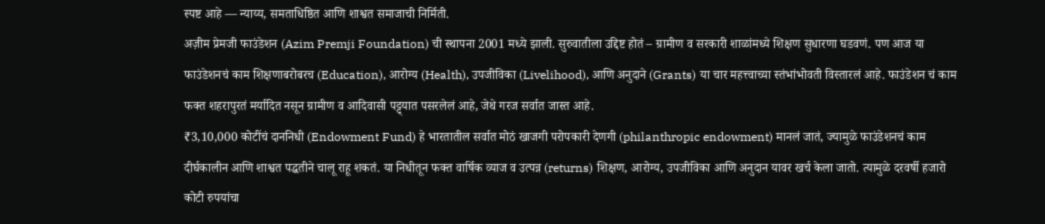स्पष्ट आहे — न्याय्य, समताधिष्ठित आणि शाश्वत समाजाची निर्मिती.
अज़ीम प्रेमजी फाउंडेशन (Azim Premji Foundation) ची स्थापना 2001 मध्ये झाली. सुरुवातीला उद्दिष्ट होतं – ग्रामीण व सरकारी शाळांमध्ये शिक्षण सुधारणा घडवणं. पण आज या फाउंडेशनचं काम शिक्षणाबरोबरच (Education), आरोग्य (Health), उपजीविका (Livelihood), आणि अनुदाने (Grants) या चार महत्त्वाच्या स्तंभांभोवती विस्तारलं आहे. फाउंडेशन चं काम फक्त शहरापुरतं मर्यादित नसून ग्रामीण व आदिवासी पट्ट्यात पसरलेलं आहे, जेथे गरज सर्वात जास्त आहे.
₹3,10,000 कोटींचं दाननिधी (Endowment Fund) हे भारतातील सर्वात मोठं खाजगी परोपकारी देणगी (philanthropic endowment) मानलं जातं, ज्यामुळे फाउंडेशनचं काम दीर्घकालीन आणि शाश्वत पद्धतीने चालू राहू शकतं. या निधीतून फक्त वार्षिक व्याज व उत्पन्न (returns) शिक्षण, आरोग्य, उपजीविका आणि अनुदान यावर खर्च केला जातो. त्यामुळे दरवर्षी हजारो कोटी रुपयांचा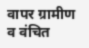वापर ग्रामीण व वंचित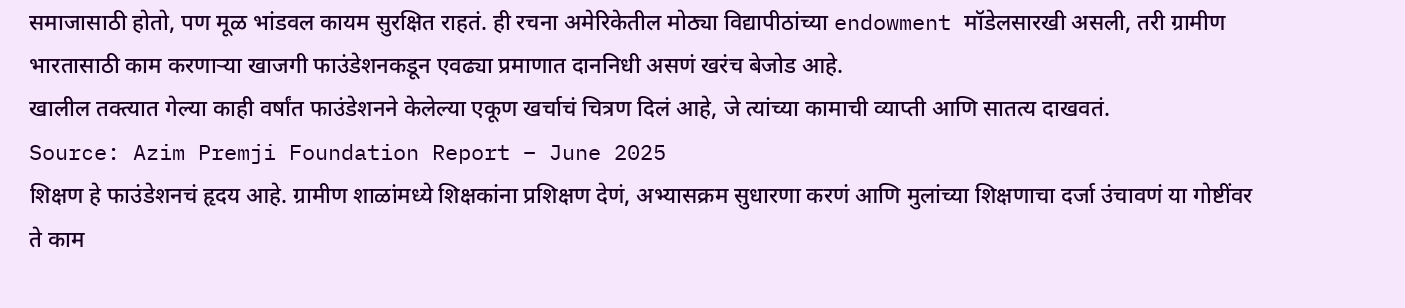समाजासाठी होतो, पण मूळ भांडवल कायम सुरक्षित राहतं. ही रचना अमेरिकेतील मोठ्या विद्यापीठांच्या endowment मॉडेलसारखी असली, तरी ग्रामीण भारतासाठी काम करणाऱ्या खाजगी फाउंडेशनकडून एवढ्या प्रमाणात दाननिधी असणं खरंच बेजोड आहे.
खालील तक्त्यात गेल्या काही वर्षांत फाउंडेशनने केलेल्या एकूण खर्चाचं चित्रण दिलं आहे, जे त्यांच्या कामाची व्याप्ती आणि सातत्य दाखवतं.
Source: Azim Premji Foundation Report – June 2025
शिक्षण हे फाउंडेशनचं हृदय आहे. ग्रामीण शाळांमध्ये शिक्षकांना प्रशिक्षण देणं, अभ्यासक्रम सुधारणा करणं आणि मुलांच्या शिक्षणाचा दर्जा उंचावणं या गोष्टींवर ते काम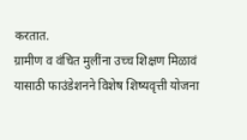करतात.
ग्रामीण व वंचित मुलींना उच्च शिक्षण मिळावं यासाठी फाउंडेशनने विशेष शिष्यवृत्ती योजना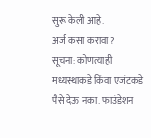सुरू केली आहे.
अर्ज कसा करावा?
सूचना: कोणत्याही मध्यस्थाकडे किंवा एजंटकडे पैसे देऊ नका. फाउंडेशन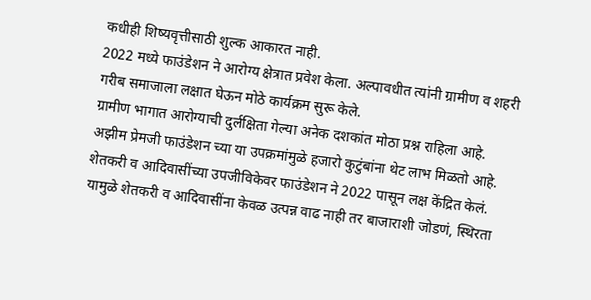कधीही शिष्यवृत्तीसाठी शुल्क आकारत नाही.
2022 मध्ये फाउंडेशन ने आरोग्य क्षेत्रात प्रवेश केला. अल्पावधीत त्यांनी ग्रामीण व शहरी गरीब समाजाला लक्षात घेऊन मोठे कार्यक्रम सुरू केले.
ग्रामीण भागात आरोग्याची दुर्लक्षिता गेल्या अनेक दशकांत मोठा प्रश्न राहिला आहे. अझीम प्रेमजी फाउंडेशन च्या या उपक्रमांमुळे हजारो कुटुंबांना थेट लाभ मिळतो आहे.
शेतकरी व आदिवासींच्या उपजीविकेवर फाउंडेशन ने 2022 पासून लक्ष केंद्रित केलं.
यामुळे शेतकरी व आदिवासींना केवळ उत्पन्न वाढ नाही तर बाजाराशी जोडणं, स्थिरता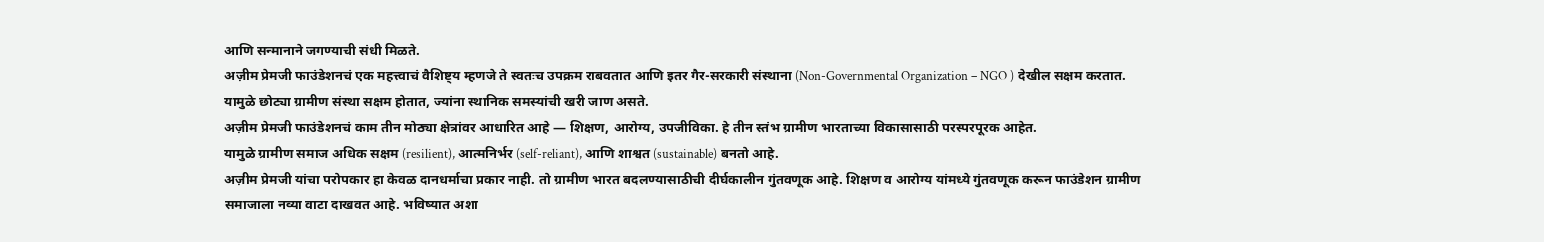आणि सन्मानाने जगण्याची संधी मिळते.
अज़ीम प्रेमजी फाउंडेशनचं एक महत्त्वाचं वैशिष्ट्य म्हणजे ते स्वतःच उपक्रम राबवतात आणि इतर गैर-सरकारी संस्थाना (Non-Governmental Organization – NGO ) देखील सक्षम करतात.
यामुळे छोट्या ग्रामीण संस्था सक्षम होतात, ज्यांना स्थानिक समस्यांची खरी जाण असते.
अज़ीम प्रेमजी फाउंडेशनचं काम तीन मोठ्या क्षेत्रांवर आधारित आहे — शिक्षण, आरोग्य, उपजीविका. हे तीन स्तंभ ग्रामीण भारताच्या विकासासाठी परस्परपूरक आहेत.
यामुळे ग्रामीण समाज अधिक सक्षम (resilient), आत्मनिर्भर (self-reliant), आणि शाश्वत (sustainable) बनतो आहे.
अज़ीम प्रेमजी यांचा परोपकार हा केवळ दानधर्माचा प्रकार नाही. तो ग्रामीण भारत बदलण्यासाठीची दीर्घकालीन गुंतवणूक आहे. शिक्षण व आरोग्य यांमध्ये गुंतवणूक करून फाउंडेशन ग्रामीण समाजाला नव्या वाटा दाखवत आहे. भविष्यात अशा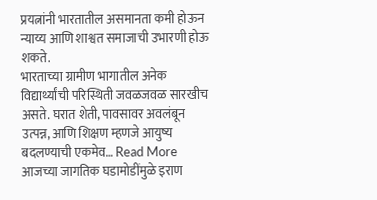प्रयत्नांनी भारतातील असमानता कमी होऊन न्याय्य आणि शाश्वत समाजाची उभारणी होऊ शकते.
भारताच्या ग्रामीण भागातील अनेक विद्यार्थ्यांची परिस्थिती जवळजवळ सारखीच असते. घरात शेती, पावसावर अवलंबून उत्पन्न, आणि शिक्षण म्हणजे आयुष्य बदलण्याची एकमेव… Read More
आजच्या जागतिक घडामोडींमुळे इराण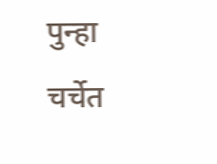पुन्हा चर्चेत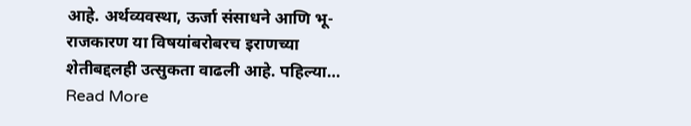आहे. अर्थव्यवस्था, ऊर्जा संसाधने आणि भू-राजकारण या विषयांबरोबरच इराणच्या शेतीबद्दलही उत्सुकता वाढली आहे. पहिल्या… Read More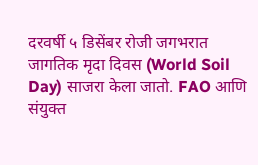दरवर्षी ५ डिसेंबर रोजी जगभरात जागतिक मृदा दिवस (World Soil Day) साजरा केला जातो. FAO आणि संयुक्त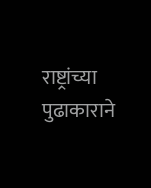राष्ट्रांच्या पुढाकाराने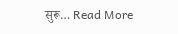सुरू… Read More